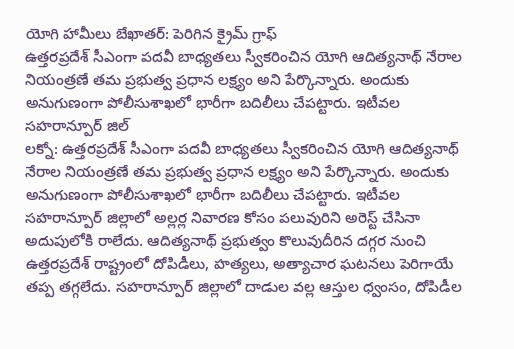యోగి హామీలు బేఖాతర్: పెరిగిన క్రైమ్ గ్రాఫ్
ఉత్తరప్రదేశ్ సీఎంగా పదవీ బాధ్యతలు స్వీకరించిన యోగి ఆదిత్యనాథ్ నేరాల నియంత్రణే తమ ప్రభుత్వ ప్రధాన లక్ష్యం అని పేర్కొన్నారు. అందుకు అనుగుణంగా పోలీసుశాఖలో భారీగా బదిలీలు చేపట్టారు. ఇటీవల సహరాన్పూర్ జిల్
లక్నో: ఉత్తరప్రదేశ్ సీఎంగా పదవీ బాధ్యతలు స్వీకరించిన యోగి ఆదిత్యనాథ్ నేరాల నియంత్రణే తమ ప్రభుత్వ ప్రధాన లక్ష్యం అని పేర్కొన్నారు. అందుకు అనుగుణంగా పోలీసుశాఖలో భారీగా బదిలీలు చేపట్టారు. ఇటీవల సహరాన్పూర్ జిల్లాలో అల్లర్ల నివారణ కోసం పలువురిని అరెస్ట్ చేసినా అదుపులోకి రాలేదు. ఆదిత్యనాథ్ ప్రభుత్వం కొలువుదీరిన దగ్గర నుంచి ఉత్తరప్రదేశ్ రాష్ట్రంలో దోపిడీలు, హత్యలు, అత్యాచార ఘటనలు పెరిగాయే తప్ప తగ్గలేదు. సహరాన్పూర్ జిల్లాలో దాడుల వల్ల ఆస్తుల ధ్వంసం, దోపిడీల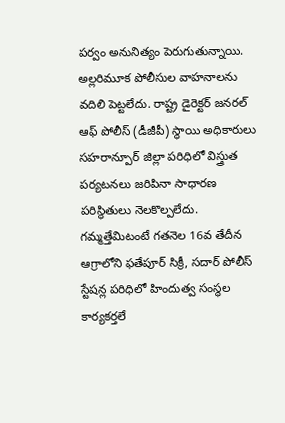పర్వం అనునిత్యం పెరుగుతున్నాయి. అల్లరిమూక పోలీసుల వాహనాలను వదిలి పెట్టలేదు. రాష్ట్ర డైరెక్టర్ జనరల్ ఆఫ్ పోలీస్ (డీజీపీ) స్థాయి అధికారులు సహరాన్పూర్ జిల్లా పరిధిలో విస్త్రుత పర్యటనలు జరిపినా సాధారణ పరిస్థితులు నెలకొల్పలేదు.
గమ్మత్తేమిటంటే గతనెల 16వ తేదీన ఆగ్రాలోని ఫతేపూర్ సిక్రీ, సదార్ పోలీస్ స్టేషన్ల పరిధిలో హిందుత్వ సంస్థల కార్యకర్తలే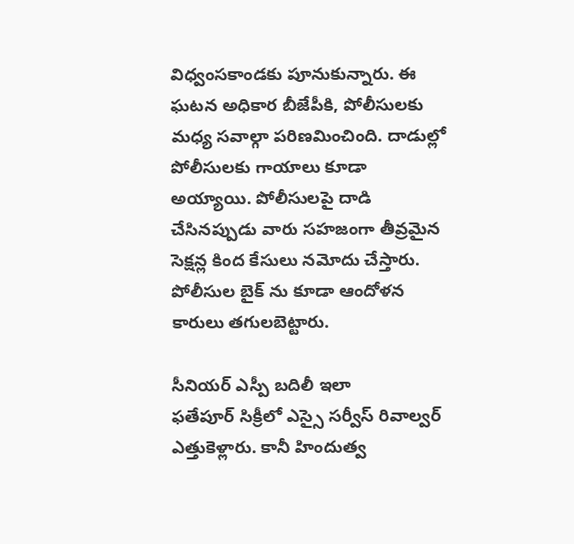విధ్వంసకాండకు పూనుకున్నారు. ఈ ఘటన అధికార బీజేపీకి, పోలీసులకు మధ్య సవాల్గా పరిణమించింది. దాడుల్లో పోలీసులకు గాయాలు కూడా అయ్యాయి. పోలీసులపై దాడి చేసినప్పుడు వారు సహజంగా తీవ్రమైన సెక్షన్ల కింద కేసులు నమోదు చేస్తారు. పోలీసుల బైక్ ను కూడా ఆందోళన కారులు తగులబెట్టారు.

సీనియర్ ఎస్పీ బదిలీ ఇలా
ఫతేపూర్ సిక్రీలో ఎస్సై సర్వీస్ రివాల్వర్ ఎత్తుకెళ్లారు. కానీ హిందుత్వ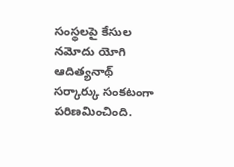సంస్థలపై కేసుల నమోదు యోగి ఆదిత్యనాథ్ సర్కార్కు సంకటంగా పరిణమించింది.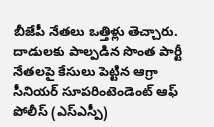బీజేపీ నేతలు ఒత్తిళ్లు తెచ్చారు. దాడులకు పాల్పడిన సొంత పార్టీ నేతలపై కేసులు పెట్టిన ఆగ్రా సీనియర్ సూపరింటెండెంట్ ఆఫ్ పోలీస్ (ఎస్ఎస్పీ)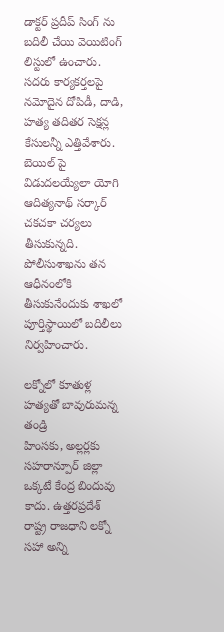డాక్టర్ ప్రదీప్ సింగ్ ను బదిలీ చేయి వెయిటింగ్ లిస్టులో ఉంచారు. సదరు కార్యకర్తలపై నమోదైన దోపిడీ, దాడి, హత్య తదితర సెక్షన్ల కేసులన్నీ ఎత్తివేశారు. బెయిల్ పై విడుదలయ్యేలా యోగి ఆదిత్యనాథ్ సర్కార్ చకచకా చర్యలు తీసుకున్నది. పోలీసుశాఖను తన ఆధీనంలోకి తీసుకునేందుకు శాఖలో పూర్తిస్థాయిలో బదిలీలు నిర్వహించారు.

లక్నోలో కూతుళ్ల హత్యతో బావురుమన్న తండ్రి
హింసకు, అల్లర్లకు సహరాన్పూర్ జిల్లా ఒక్కటే కేంద్ర బిందువు కాదు. ఉత్తరప్రదేశ్ రాష్ట్ర రాజధాని లక్నో సహా అన్ని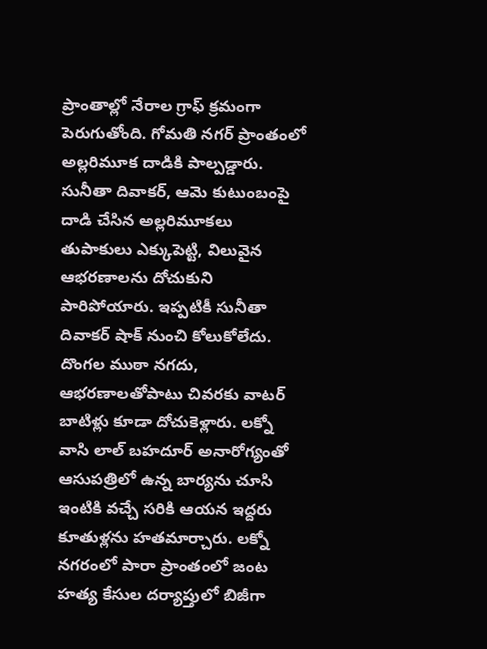ప్రాంతాల్లో నేరాల గ్రాఫ్ క్రమంగా పెరుగుతోంది. గోమతి నగర్ ప్రాంతంలో అల్లరిమూక దాడికి పాల్పడ్డారు. సునీతా దివాకర్, ఆమె కుటుంబంపై దాడి చేసిన అల్లరిమూకలు తుపాకులు ఎక్కుపెట్టి, విలువైన ఆభరణాలను దోచుకుని పారిపోయారు. ఇప్పటికీ సునీతా దివాకర్ షాక్ నుంచి కోలుకోలేదు. దొంగల ముఠా నగదు, ఆభరణాలతోపాటు చివరకు వాటర్ బాటిళ్లు కూడా దోచుకెళ్లారు. లక్నో వాసి లాల్ బహదూర్ అనారోగ్యంతో ఆసుపత్రిలో ఉన్న బార్యను చూసి ఇంటికి వచ్చే సరికి ఆయన ఇద్దరు కూతుళ్లను హతమార్చారు. లక్నో నగరంలో పారా ప్రాంతంలో జంట హత్య కేసుల దర్యాప్తులో బిజీగా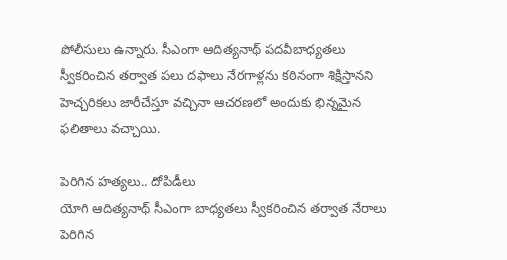పోలీసులు ఉన్నారు. సీఎంగా ఆదిత్యనాథ్ పదవీబాధ్యతలు స్వీకరించిన తర్వాత పలు దఫాలు నేరగాళ్లను కఠినంగా శిక్షిస్తానని హెచ్చరికలు జారీచేస్తూ వచ్చినా ఆచరణలో అందుకు భిన్నమైన ఫలితాలు వచ్చాయి.

పెరిగిన హత్యలు.. దోపిడీలు
యోగి ఆదిత్యనాథ్ సీఎంగా బాధ్యతలు స్వీకరించిన తర్వాత నేరాలు పెరిగిన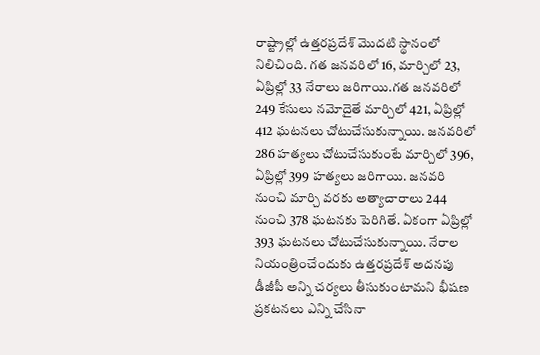రాష్ట్రాల్లో ఉత్తరప్రదేశ్ మొదటి స్థానంలో నిలిచింది. గత జనవరిలో 16, మార్చిలో 23, ఏప్రిల్లో 33 నేరాలు జరిగాయి.గత జనవరిలో 249 కేసులు నమోదైతే మార్చిలో 421, ఏప్రిల్లో 412 ఘటనలు చోటుచేసుకున్నాయి. జనవరిలో 286 హత్యలు చోటుచేసుకుంటే మార్చిలో 396, ఏప్రిల్లో 399 హత్యలు జరిగాయి. జనవరి నుంచి మార్చి వరకు అత్యాచారాలు 244 నుంచి 378 ఘటనకు పెరిగితే. ఏకంగా ఏప్రిల్లో 393 ఘటనలు చోటుచేసుకున్నాయి. నేరాల నియంత్రించేందుకు ఉత్తరప్రదేశ్ అదనపు డీజీపీ అన్ని చర్యలు తీసుకుంటామని భీషణ ప్రకటనలు ఎన్ని చేసినా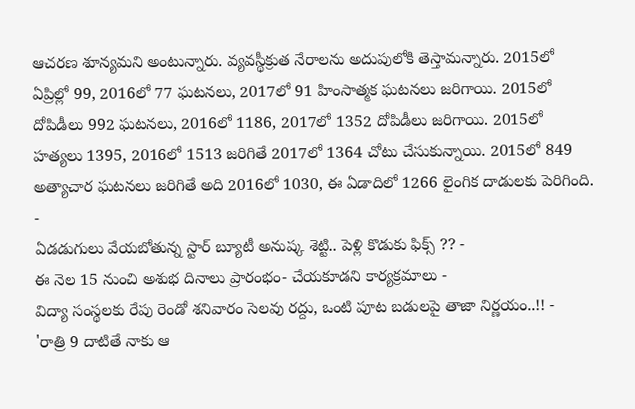ఆచరణ శూన్యమని అంటున్నారు. వ్యవస్థీక్రుత నేరాలను అదుపులోకి తెస్తామన్నారు. 2015లో ఏప్రిల్లో 99, 2016లో 77 ఘటనలు, 2017లో 91 హింసాత్మక ఘటనలు జరిగాయి. 2015లో దోపిడీలు 992 ఘటనలు, 2016లో 1186, 2017లో 1352 దోపిడీలు జరిగాయి. 2015లో హత్యలు 1395, 2016లో 1513 జరిగితే 2017లో 1364 చోటు చేసుకున్నాయి. 2015లో 849 అత్యాచార ఘటనలు జరిగితే అది 2016లో 1030, ఈ ఏడాదిలో 1266 లైంగిక దాడులకు పెరిగింది.
-
ఏడడుగులు వేయబోతున్న స్టార్ బ్యూటీ అనుష్క శెట్టి.. పెళ్లి కొడుకు ఫిక్స్ ?? -
ఈ నెల 15 నుంచి అశుభ దినాలు ప్రారంభం- చేయకూడని కార్యక్రమాలు -
విద్యా సంస్థలకు రేపు రెండో శనివారం సెలవు రద్దు, ఒంటి పూట బడులపై తాజా నిర్ణయం..!! -
'రాత్రి 9 దాటితే నాకు ఆ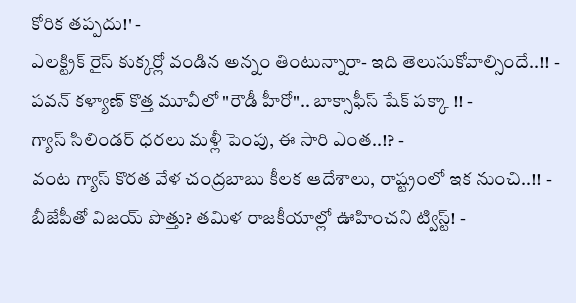కోరిక తప్పదు!' -
ఎలక్ట్రిక్ రైస్ కుక్కర్లో వండిన అన్నం తింటున్నారా- ఇది తెలుసుకోవాల్సిందే..!! -
పవన్ కళ్యాణ్ కొత్త మూవీలో "రౌడీ హీరో".. బాక్సాఫీస్ షేక్ పక్కా !! -
గ్యాస్ సిలిండర్ ధరలు మళ్లీ పెంపు, ఈ సారి ఎంత..!? -
వంట గ్యాస్ కొరత వేళ చంద్రబాబు కీలక ఆదేశాలు, రాష్ట్రంలో ఇక నుంచి..!! -
బీజేపీతో విజయ్ పొత్తు? తమిళ రాజకీయాల్లో ఊహించని ట్విస్ట్! -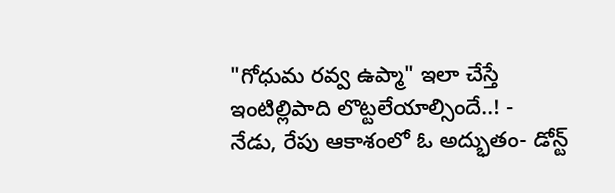"గోధుమ రవ్వ ఉప్మా" ఇలా చేస్తే ఇంటిల్లిపాది లొట్టలేయాల్సిందే..! -
నేడు, రేపు ఆకాశంలో ఓ అద్భుతం- డోన్ట్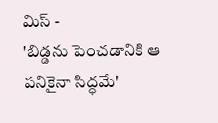మిస్ -
'బిడ్డను పెంచడానికి ఆ పనికైనా సిద్ధమే'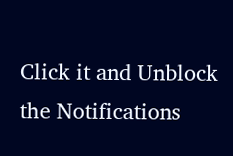Click it and Unblock the Notifications